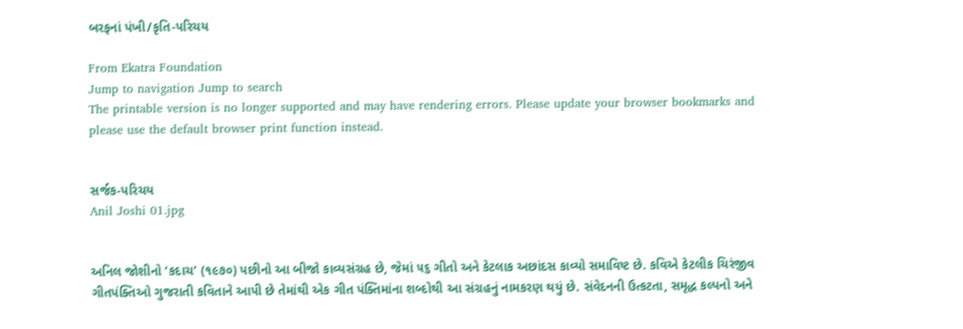બરફનાં પંખી/કૃતિ-પરિચય

From Ekatra Foundation
Jump to navigation Jump to search
The printable version is no longer supported and may have rendering errors. Please update your browser bookmarks and please use the default browser print function instead.


સર્જક-પરિચય
Anil Joshi 01.jpg


અનિલ જોશીનો ‘કદાચ’ (૧૯૭૦) પછીનો આ બીજો કાવ્યસંગ્રહ છે, જેમાં ૫૬ ગીતો અને કેટલાક અછાંદસ કાવ્યો સમાવિષ્ટ છે. કવિએ કેટલીક ચિરંજીવ ગીતપંક્તિઓ ગુજરાતી કવિતાને આપી છે તેમાંથી એક ગીત પંક્તિમાંના શબ્દોથી આ સંગ્રહનું નામકરણ થયું છે. સંવેદનની ઉત્કટતા, સમૃદ્ધ કલ્પનો અને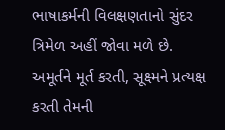ભાષાકર્મની વિલક્ષણતાનો સુંદર ત્રિમેળ અહીં જોવા મળે છે. અમૂર્તને મૂર્ત કરતી, સૂક્ષ્મને પ્રત્યક્ષ કરતી તેમની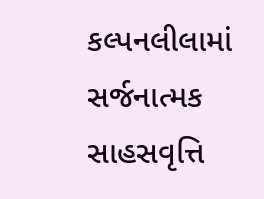કલ્પનલીલામાં સર્જનાત્મક સાહસવૃત્તિ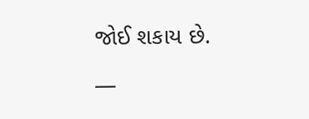જોઈ શકાય છે.

—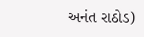અનંત રાઠોડ)